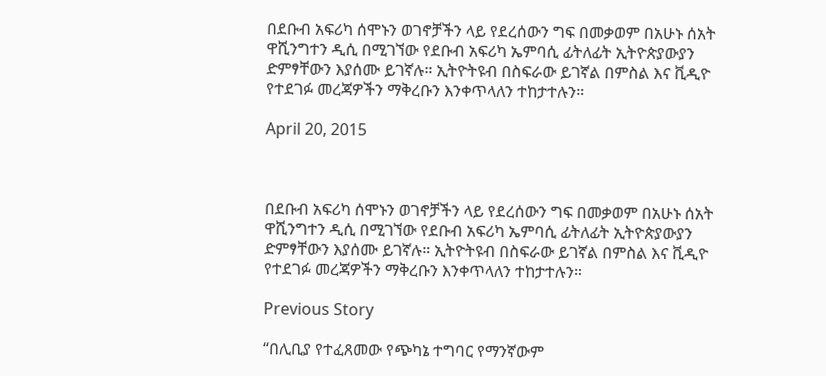በደቡብ አፍሪካ ሰሞኑን ወገኖቻችን ላይ የደረሰውን ግፍ በመቃወም በአሁኑ ሰአት ዋሺንግተን ዲሲ በሚገኘው የደቡብ አፍሪካ ኤምባሲ ፊትለፊት ኢትዮጵያውያን ድምፃቸውን እያሰሙ ይገኛሉ። ኢትዮትዩብ በስፍራው ይገኛል በምስል እና ቪዲዮ የተደገፉ መረጃዎችን ማቅረቡን እንቀጥላለን ተከታተሉን።

April 20, 2015



በደቡብ አፍሪካ ሰሞኑን ወገኖቻችን ላይ የደረሰውን ግፍ በመቃወም በአሁኑ ሰአት ዋሺንግተን ዲሲ በሚገኘው የደቡብ አፍሪካ ኤምባሲ ፊትለፊት ኢትዮጵያውያን ድምፃቸውን እያሰሙ ይገኛሉ። ኢትዮትዩብ በስፍራው ይገኛል በምስል እና ቪዲዮ የተደገፉ መረጃዎችን ማቅረቡን እንቀጥላለን ተከታተሉን።

Previous Story

“በሊቢያ የተፈጸመው የጭካኔ ተግባር የማንኛውም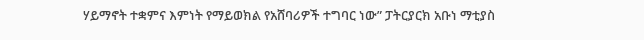ሃይማኖት ተቋምና እምነት የማይወክል የአሸባሪዎች ተግባር ነው” ፓትርያርክ አቡነ ማቲያስ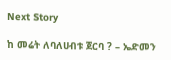Next Story

ከ መሬት ለባለሀብቱ ጀርባ ? – ኤድመን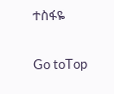ተስፋዬ

Go toTop